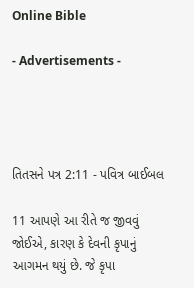Online Bible

- Advertisements -




તિતસને પત્ર 2:11 - પવિત્ર બાઈબલ

11 આપણે આ રીતે જ જીવવું જોઈએ, કારણ કે દેવની કૃપાનું આગમન થયું છે. જે કૃપા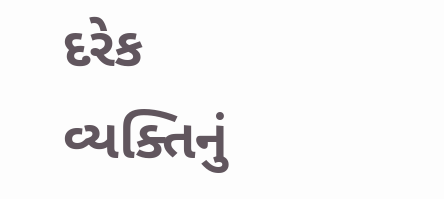દરેક વ્યક્તિનું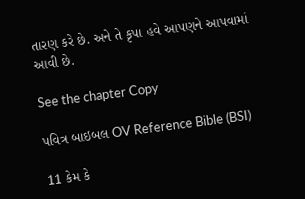તારણ કરે છે. અને તે કૃપા હવે આપણને આપવામાં આવી છે.

See the chapter Copy

પવિત્ર બાઇબલ OV Reference Bible (BSI)

11 કેમ કે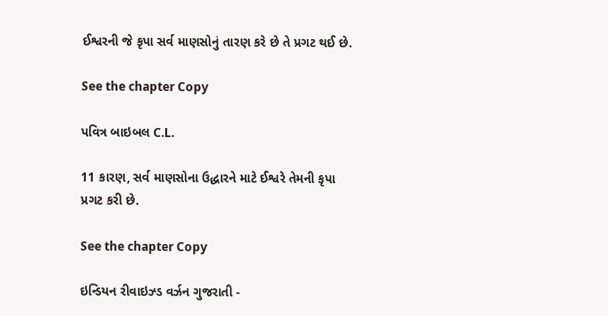ઈશ્વરની જે કૃપા સર્વ માણસોનું તારણ કરે છે તે પ્રગટ થઈ છે.

See the chapter Copy

પવિત્ર બાઇબલ C.L.

11 કારણ, સર્વ માણસોના ઉદ્ધારને માટે ઈશ્વરે તેમની કૃપા પ્રગટ કરી છે.

See the chapter Copy

ઇન્ડિયન રીવાઇઝ્ડ વર્ઝન ગુજરાતી -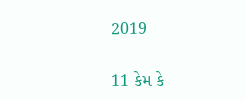2019

11 કેમ કે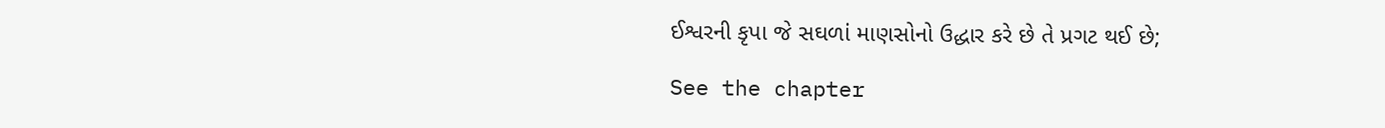ઈશ્વરની કૃપા જે સઘળાં માણસોનો ઉદ્ધાર કરે છે તે પ્રગટ થઈ છે;

See the chapter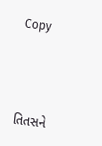Copy




તિતસને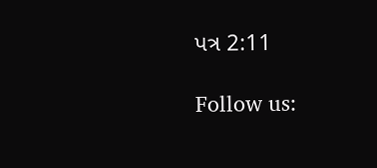પત્ર 2:11

Follow us: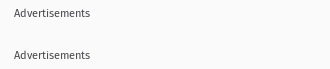Advertisements


Advertisements